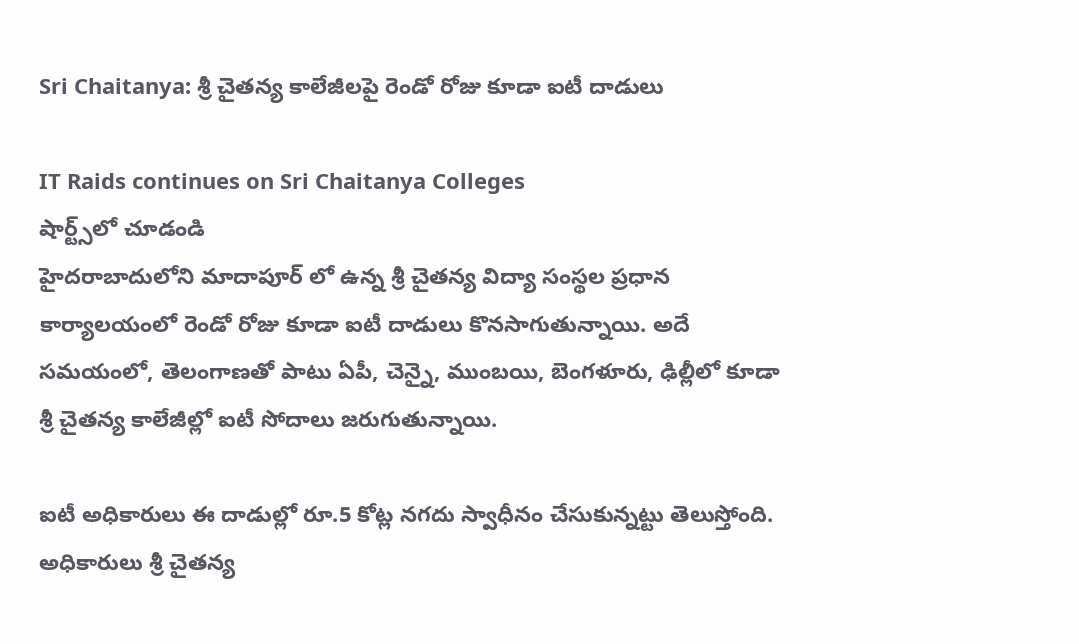Sri Chaitanya: శ్రీ చైతన్య కాలేజీలపై రెండో రోజు కూడా ఐటీ దాడులు

IT Raids continues on Sri Chaitanya Colleges
షార్ట్స్‌లో చూడండి
హైదరాబాదులోని మాదాపూర్ లో ఉన్న శ్రీ చైతన్య విద్యా సంస్థల ప్రధాన కార్యాలయంలో రెండో రోజు కూడా ఐటీ దాడులు కొనసాగుతున్నాయి. అదే సమయంలో, తెలంగాణతో పాటు ఏపీ, చెన్నై, ముంబయి, బెంగళూరు, ఢిల్లీలో కూడా శ్రీ చైతన్య కాలేజీల్లో ఐటీ సోదాలు జరుగుతున్నాయి.

ఐటీ అధికారులు ఈ దాడుల్లో రూ.5 కోట్ల నగదు స్వాధీనం చేసుకున్నట్టు తెలుస్తోంది. అధికారులు శ్రీ చైతన్య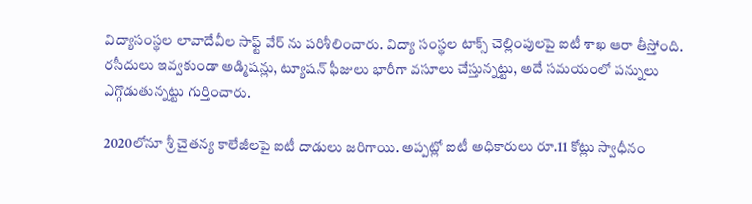విద్యాసంస్థల లావాదేవీల సాఫ్ట్ వేర్ ను పరిశీలించారు. విద్యా సంస్థల టాక్స్ చెల్లింపులపై ఐటీ శాఖ ఆరా తీస్తోంది. రసీదులు ఇవ్వకుండా అడ్మిషన్లు, ట్యూషన్ ఫీజులు భారీగా వసూలు చేస్తున్నట్టు, అదే సమయంలో పన్నులు ఎగ్గొడుతున్నట్టు గుర్తించారు.

2020లోనూ శ్రీ చైతన్య కాలేజీలపై ఐటీ దాడులు జరిగాయి. అప్పట్లో ఐటీ అధికారులు రూ.11 కోట్లు స్వాధీనం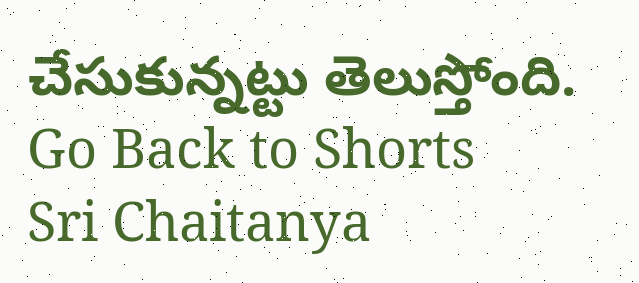చేసుకున్నట్టు తెలుస్తోంది.
Go Back to Shorts
Sri Chaitanya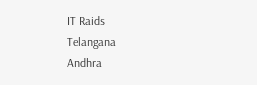IT Raids
Telangana
Andhra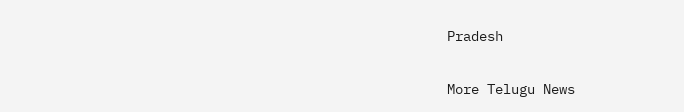Pradesh

More Telugu News